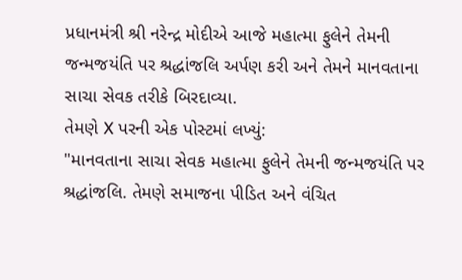પ્રધાનમંત્રી શ્રી નરેન્દ્ર મોદીએ આજે મહાત્મા ફુલેને તેમની જન્મજયંતિ પર શ્રદ્ધાંજલિ અર્પણ કરી અને તેમને માનવતાના સાચા સેવક તરીકે બિરદાવ્યા.
તેમણે X પરની એક પોસ્ટમાં લખ્યું:
"માનવતાના સાચા સેવક મહાત્મા ફુલેને તેમની જન્મજયંતિ પર શ્રદ્ધાંજલિ. તેમણે સમાજના પીડિત અને વંચિત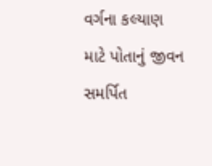વર્ગના કલ્યાણ માટે પોતાનું જીવન સમર્પિત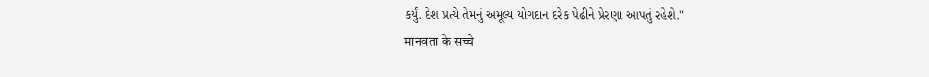કર્યું. દેશ પ્રત્યે તેમનું અમૂલ્ય યોગદાન દરેક પેઢીને પ્રેરણા આપતું રહેશે."
मानवता के सच्चे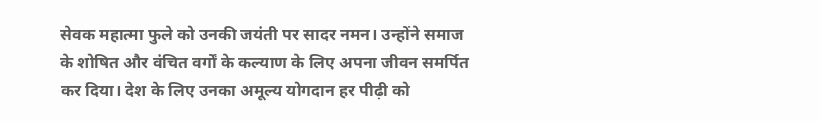सेवक महात्मा फुले को उनकी जयंती पर सादर नमन। उन्होंने समाज के शोषित और वंचित वर्गों के कल्याण के लिए अपना जीवन समर्पित कर दिया। देश के लिए उनका अमूल्य योगदान हर पीढ़ी को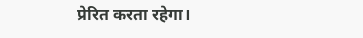प्रेरित करता रहेगा।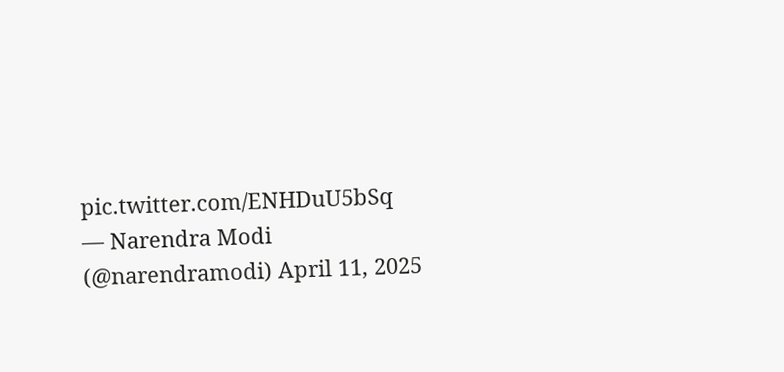pic.twitter.com/ENHDuU5bSq
— Narendra Modi (@narendramodi) April 11, 2025